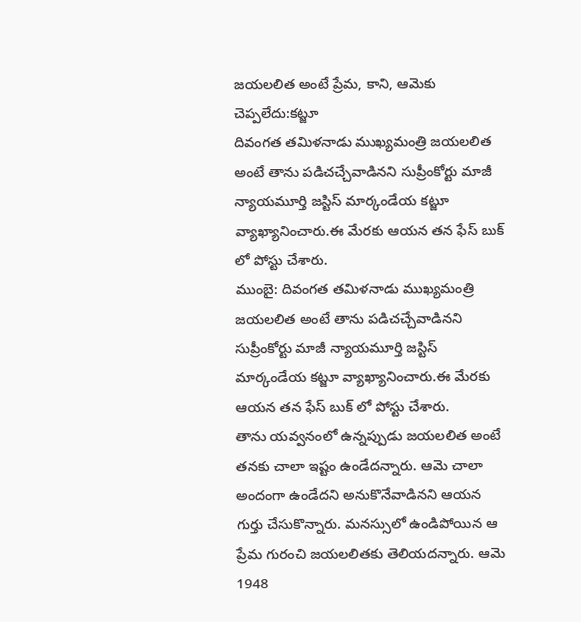జయలలిత అంటే ప్రేమ, కాని, ఆమెకు చెప్పలేదు:కట్జూ
దివంగత తమిళనాడు ముఖ్యమంత్రి జయలలిత అంటే తాను పడిచచ్చేవాడినని సుప్రీంకోర్టు మాజీ న్యాయమూర్తి జస్టిస్ మార్కండేయ కట్జూ వ్యాఖ్యానించారు.ఈ మేరకు ఆయన తన ఫేస్ బుక్ లో పోస్టు చేశారు.
ముంబై: దివంగత తమిళనాడు ముఖ్యమంత్రి జయలలిత అంటే తాను పడిచచ్చేవాడినని సుప్రీంకోర్టు మాజీ న్యాయమూర్తి జస్టిస్ మార్కండేయ కట్జూ వ్యాఖ్యానించారు.ఈ మేరకు ఆయన తన ఫేస్ బుక్ లో పోస్టు చేశారు.
తాను యవ్వనంలో ఉన్నప్పుడు జయలలిత అంటే తనకు చాలా ఇష్టం ఉండేదన్నారు. ఆమె చాలా అందంగా ఉండేదని అనుకొనేవాడినని ఆయన గుర్తు చేసుకొన్నారు. మనస్సులో ఉండిపోయిన ఆ ప్రేమ గురంచి జయలలితకు తెలియదన్నారు. ఆమె 1948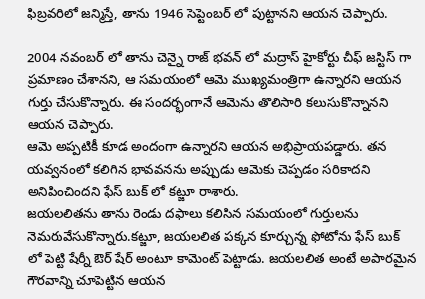ఫిబ్రవరిలో జన్మిస్తే, తాను 1946 సెప్టెంబర్ లో పుట్టానని ఆయన చెప్పారు.

2004 నవంబర్ లో తాను చెన్నై రాజ్ భవన్ లో మద్రాస్ హైకోర్టు చీఫ్ జస్టిస్ గా ప్రమాణం చేశానని, ఆ సమయంలో ఆమె ముఖ్యమంత్రిగా ఉన్నారని ఆయన గుర్తు చేసుకొన్నారు. ఈ సందర్భంగానే ఆమెను తొలిసారి కలుసుకొన్నానని ఆయన చెప్పారు.
ఆమె అప్పటికీ కూడ అందంగా ఉన్నారని ఆయన అభిప్రాయపడ్డారు. తన యవ్వనంలో కలిగిన భావవనను అప్పుడు ఆమెకు చెప్పడం సరికాదని అనిపించిందని ఫేస్ బుక్ లో కట్జూ రాశారు.
జయలలితను తాను రెండు దఫాలు కలిసిన సమయంలో గుర్తులను నెమరువేసుకొన్నారు.కట్జూ, జయలలిత పక్కన కూర్చున్న ఫోటోను ఫేస్ బుక్ లో పెట్టి షేర్నీ ఔర్ షేర్ అంటూ కామెంట్ పెట్టాడు. జయలలిత అంటే అపారమైన గౌరవాన్ని చూపెట్టిన ఆయన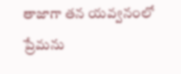తాజాగా తన యవ్వనంలో ప్రేమను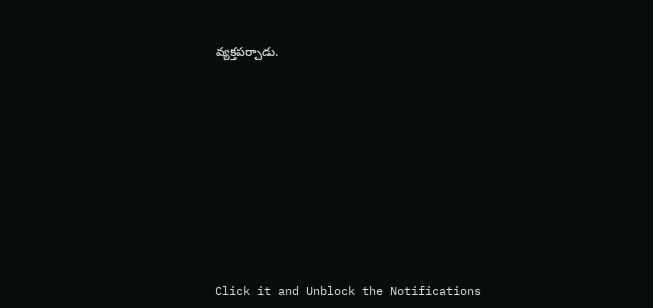వ్యక్తపర్చాడు.












Click it and Unblock the Notifications